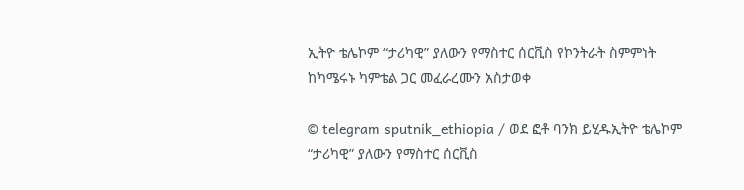ኢትዮ ቴሌኮም “ታሪካዊ” ያለውን የማስተር ሰርቪስ የኮንትራት ስምምነት ከካሜሩኑ ካምቴል ጋር መፈራረሙን አስታወቀ

© telegram sputnik_ethiopia / ወደ ፎቶ ባንክ ይሂዱኢትዮ ቴሌኮም “ታሪካዊ” ያለውን የማስተር ሰርቪስ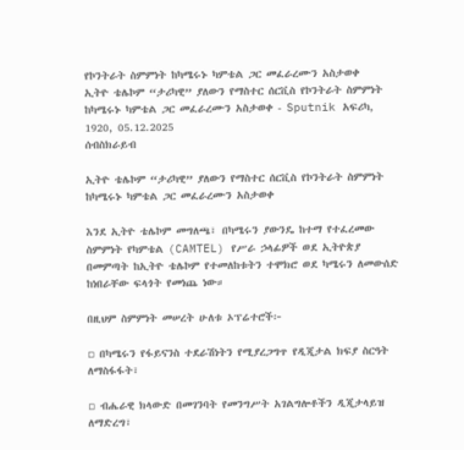የኮንትራት ስምምነት ከካሜሩኑ ካምቴል ጋር መፈራረሙን አስታወቀ
ኢትዮ ቴሌኮም “ታሪካዊ” ያለውን የማስተር ሰርቪስ የኮንትራት ስምምነት ከካሜሩኑ ካምቴል ጋር መፈራረሙን አስታወቀ - Sputnik አፍሪካ, 1920, 05.12.2025
ሰብስክራይብ

ኢትዮ ቴሌኮም “ታሪካዊ” ያለውን የማስተር ሰርቪስ የኮንትራት ስምምነት ከካሜሩኑ ካምቴል ጋር መፈራረሙን አስታወቀ

እንደ ኢትዮ ቴሌኮም መግለጫ፣ በካሜሩን ያውንዴ ከተማ የተፈረመው ስምምነት የካምቴል (CAMTEL) የሥራ ኃላፊዎች ወደ ኢትዮጵያ በመምጣት ከኢትዮ ቴሌኮም የተመለከቱትን ተሞክሮ ወደ ካሜሩን ለመውሰድ ከነበራቸው ፍላጎት የመነጨ ነው።

በዚህም ስምምነት መሠረት ሁለቱ ኦፕሬተሮች፦

▫ በካሜሩን የፋይናንስ ተደራሽነትን የሚያረጋግጥ የዲጂታል ክፍያ ስርዓት ለማስፋፋት፣

▫ ብሔራዊ ክላውድ በመገንባት የመንግሥት አገልግሎቶችን ዲጂታላይዝ ለማድረግ፣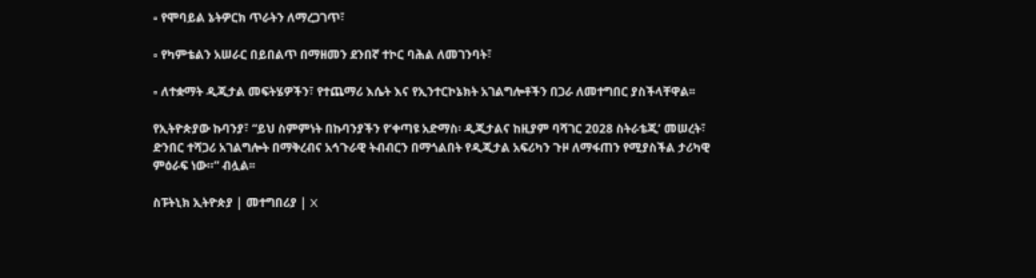▫ የሞባይል ኔትዎርክ ጥራትን ለማረጋገጥ፣

▫ የካምቴልን አሠራር በይበልጥ በማዘመን ደንበኛ ተኮር ባሕል ለመገንባት፣

▫ ለተቋማት ዲጂታል መፍትሄዎችን፣ የተጨማሪ እሴት እና የኢንተርኮኔክት አገልግሎቶችን በጋራ ለመተግበር ያስችላቸዋል፡፡

የኢትዮጵያው ኩባንያ፣ “ይህ ስምምነት በኩባንያችን የ‘ቀጣዩ አድማስ፡ ዲጂታልና ከዚያም ባሻገር 2028 ስትራቴጂ’ መሠረት፣ ድንበር ተሻጋሪ አገልግሎት በማቅረብና አኅጉራዊ ትብብርን በማጎልበት የዲጂታል አፍሪካን ጉዞ ለማፋጠን የሚያስችል ታሪካዊ ምዕራፍ ነው።” ብሏል፡፡

ስፑትኒክ ኢትዮጵያ | መተግበሪያ | X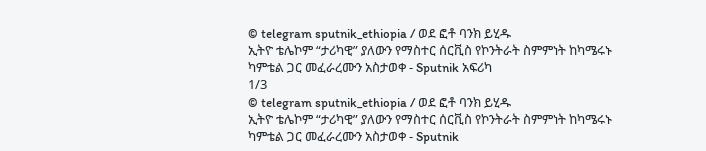© telegram sputnik_ethiopia / ወደ ፎቶ ባንክ ይሂዱ
ኢትዮ ቴሌኮም “ታሪካዊ” ያለውን የማስተር ሰርቪስ የኮንትራት ስምምነት ከካሜሩኑ ካምቴል ጋር መፈራረሙን አስታወቀ - Sputnik አፍሪካ
1/3
© telegram sputnik_ethiopia / ወደ ፎቶ ባንክ ይሂዱ
ኢትዮ ቴሌኮም “ታሪካዊ” ያለውን የማስተር ሰርቪስ የኮንትራት ስምምነት ከካሜሩኑ ካምቴል ጋር መፈራረሙን አስታወቀ - Sputnik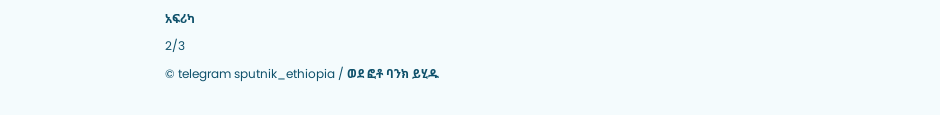አፍሪካ
2/3
© telegram sputnik_ethiopia / ወደ ፎቶ ባንክ ይሂዱ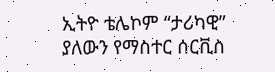ኢትዮ ቴሌኮም “ታሪካዊ” ያለውን የማስተር ሰርቪስ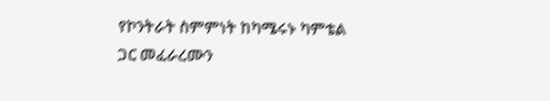የኮንትራት ስምምነት ከካሜሩኑ ካምቴል ጋር መፈራረሙን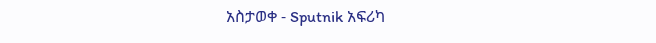አስታወቀ - Sputnik አፍሪካ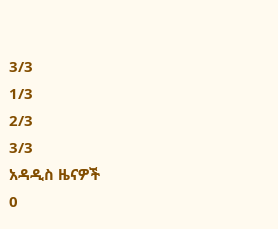3/3
1/3
2/3
3/3
አዳዲስ ዜናዎች
0